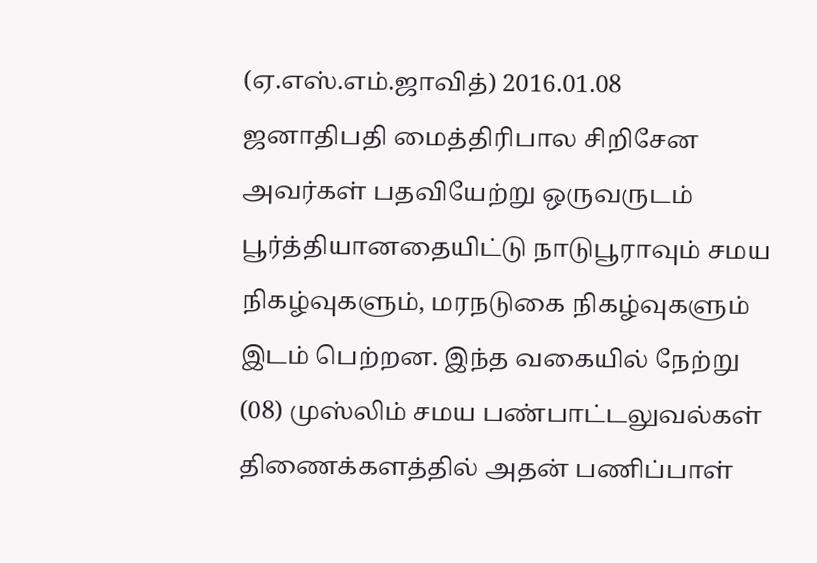(ஏ.எஸ்.எம்.ஜாவித்) 2016.01.08
ஜனாதிபதி மைத்திரிபால சிறிசேன அவர்கள் பதவியேற்று ஒருவருடம் பூர்த்தியானதையிட்டு நாடுபூராவும் சமய நிகழ்வுகளும், மரநடுகை நிகழ்வுகளும் இடம் பெற்றன. இந்த வகையில் நேற்று (08) முஸ்லிம் சமய பண்பாட்டலுவல்கள் திணைக்களத்தில் அதன் பணிப்பாள்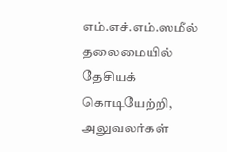எம்.எச்.எம்.ஸமீல் தலைமையில் தேசியக் கொடியேற்றி, அலுவலர்கள்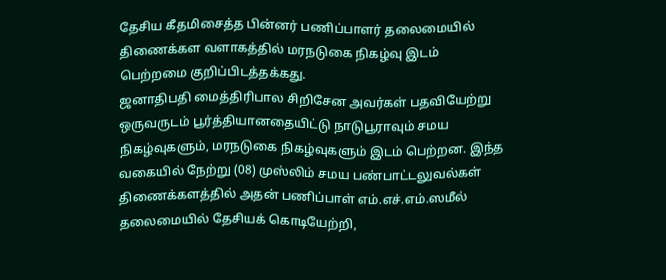தேசிய கீதமிசைத்த பின்னர் பணிப்பாளர் தலைமையில் திணைக்கள வளாகத்தில் மரநடுகை நிகழ்வு இடம் பெற்றமை குறிப்பிடத்தக்கது.
ஜனாதிபதி மைத்திரிபால சிறிசேன அவர்கள் பதவியேற்று ஒருவருடம் பூர்த்தியானதையிட்டு நாடுபூராவும் சமய நிகழ்வுகளும், மரநடுகை நிகழ்வுகளும் இடம் பெற்றன. இந்த வகையில் நேற்று (08) முஸ்லிம் சமய பண்பாட்டலுவல்கள் திணைக்களத்தில் அதன் பணிப்பாள் எம்.எச்.எம்.ஸமீல் தலைமையில் தேசியக் கொடியேற்றி,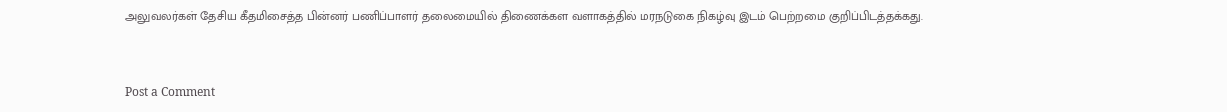அலுவலர்கள் தேசிய கீதமிசைத்த பின்னர் பணிப்பாளர் தலைமையில் திணைக்கள வளாகத்தில் மரநடுகை நிகழ்வு இடம் பெற்றமை குறிப்பிடத்தக்கது.


Post a Comment